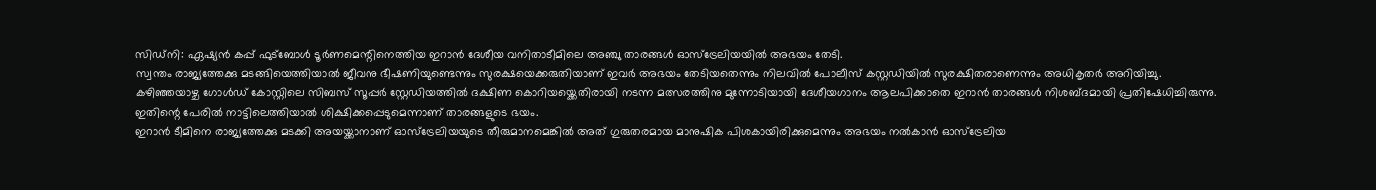സിഡ്നി: ഏഷ്യൻ കപ്പ് ഫുട്ബോൾ ടൂർണമെന്റിനെത്തിയ ഇറാൻ ദേശീയ വനിതാടീമിലെ അഞ്ചു താരങ്ങൾ ഓസ്ട്രേലിയയിൽ അഭയം തേടി.
സ്വന്തം രാജ്യത്തേക്കു മടങ്ങിയെത്തിയാൽ ജീവനു ഭീഷണിയുണ്ടെന്നും സുരക്ഷയെക്കരുതിയാണ് ഇവർ അഭയം തേടിയതെന്നും നിലവിൽ പോലീസ് കസ്റ്റഡിയിൽ സുരക്ഷിതരാണെന്നും അധികൃതർ അറിയിച്ചു.
കഴിഞ്ഞയാഴ്ച ഗോൾഡ് കോസ്റ്റിലെ സിബസ് സൂപ്പർ സ്റ്റേഡിയത്തിൽ ദക്ഷിണ കൊറിയയ്ക്കെതിരായി നടന്ന മത്സരത്തിനു മുന്നോടിയായി ദേശീയഗാനം ആലപിക്കാതെ ഇറാൻ താരങ്ങൾ നിശബ്ദമായി പ്രതിഷേധിച്ചിരുന്നു. ഇതിന്റെ പേരിൽ നാട്ടിലെത്തിയാൽ ശിക്ഷിക്കപ്പെടുമെന്നാണ് താരങ്ങളുടെ ഭയം.
ഇറാൻ ടീമിനെ രാജ്യത്തേക്കു മടക്കി അയയ്ക്കാനാണ് ഓസ്ട്രേലിയയുടെ തീരുമാനമെങ്കിൽ അത് ഗുരുതരമായ മാനുഷിക പിശകായിരിക്കുമെന്നും അഭയം നൽകാൻ ഓസ്ട്രേലിയ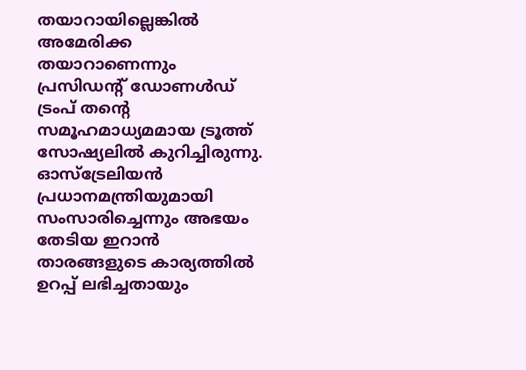തയാറായില്ലെങ്കിൽ അമേരിക്ക തയാറാണെന്നും പ്രസിഡന്റ് ഡോണൾഡ് ട്രംപ് തന്റെ സമൂഹമാധ്യമമായ ട്രൂത്ത് സോഷ്യലിൽ കുറിച്ചിരുന്നു.
ഓസ്ട്രേലിയൻ പ്രധാനമന്ത്രിയുമായി സംസാരിച്ചെന്നും അഭയം തേടിയ ഇറാൻ താരങ്ങളുടെ കാര്യത്തിൽ ഉറപ്പ് ലഭിച്ചതായും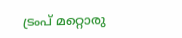ട്രംപ് മറ്റൊരു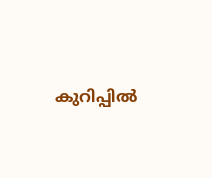കുറിപ്പിൽ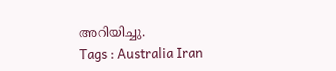അറിയിച്ചു.
Tags : Australia Iran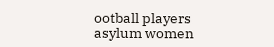ootball players asylum women